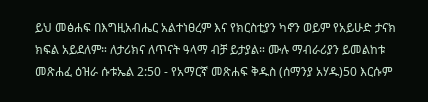ይህ መፅሐፍ በእግዚአብሔር አልተነፀረም እና የክርስቲያን ካኖን ወይም የአይሁድ ታናክ ክፍል አይደለም። ለታሪክና ለጥናት ዓላማ ብቻ ይታያል። ሙሉ ማብራሪያን ይመልከቱ መጽሐፈ ዕዝራ ሱቱኤል 2:50 - የአማርኛ መጽሐፍ ቅዱስ (ሰማንያ አሃዱ)50 እርሱም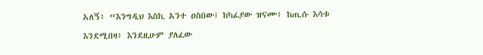አለኝ፥ “እንግዲህ እስኪ አንተ ዐስበው፤ ከካፊያው ዝናሙ፥ ከጢሱ እሳቱ እንደሚበዛ፥ እንደዚሁም ያለፈው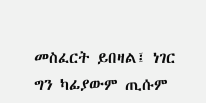መስፈርት ይበዛል፤ ነገር ግን ካፊያውም ጢሱም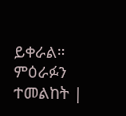ይቀራል። ምዕራፉን ተመልከት |